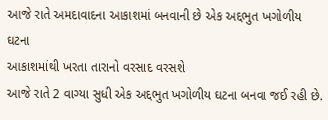આજે રાતે અમદાવાદના આકાશમાં બનવાની છે એક અદ્દભુત ખગોળીય ઘટના
આકાશમાંથી ખરતા તારાનો વરસાદ વરસશે
આજે રાતે 2 વાગ્યા સુધી એક અદ્દભુત ખગોળીય ઘટના બનવા જઈ રહી છે.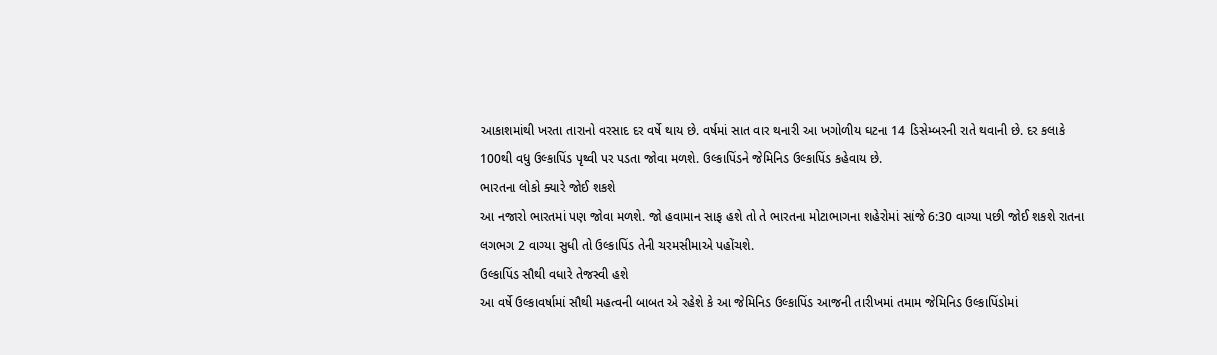આકાશમાંથી ખરતા તારાનો વરસાદ દર વર્ષે થાય છે. વર્ષમાં સાત વાર થનારી આ ખગોળીય ઘટના 14 ડિસેમ્બરની રાતે થવાની છે. દર કલાકે 100થી વધુ ઉલ્કાપિંડ પૃથ્વી પર પડતા જોવા મળશે. ઉલ્કાપિંડને જેમિનિડ ઉલ્કાપિંડ કહેવાય છે.
ભારતના લોકો ક્યારે જોઈ શકશે
આ નજારો ભારતમાં પણ જોવા મળશે. જો હવામાન સાફ હશે તો તે ભારતના મોટાભાગના શહેરોમાં સાંજે 6:30 વાગ્યા પછી જોઈ શકશે રાતના લગભગ 2 વાગ્યા સુધી તો ઉલ્કાપિંડ તેની ચરમસીમાએ પહોંચશે.
ઉલ્કાપિંડ સૌથી વધારે તેજસ્વી હશે
આ વર્ષે ઉલ્કાવર્ષામાં સૌથી મહત્વની બાબત એ રહેશે કે આ જેમિનિડ ઉલ્કાપિંડ આજની તારીખમાં તમામ જેમિનિડ ઉલ્કાપિંડોમાં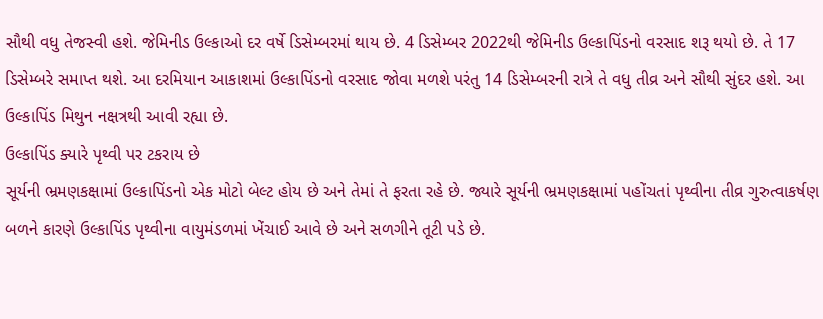સૌથી વધુ તેજસ્વી હશે. જેમિનીડ ઉલ્કાઓ દર વર્ષે ડિસેમ્બરમાં થાય છે. 4 ડિસેમ્બર 2022થી જેમિનીડ ઉલ્કાપિંડનો વરસાદ શરૂ થયો છે. તે 17 ડિસેમ્બરે સમાપ્ત થશે. આ દરમિયાન આકાશમાં ઉલ્કાપિંડનો વરસાદ જોવા મળશે પરંતુ 14 ડિસેમ્બરની રાત્રે તે વધુ તીવ્ર અને સૌથી સુંદર હશે. આ ઉલ્કાપિંડ મિથુન નક્ષત્રથી આવી રહ્યા છે.
ઉલ્કાપિંડ ક્યારે પૃથ્વી પર ટકરાય છે
સૂર્યની ભ્રમણકક્ષામાં ઉલ્કાપિંડનો એક મોટો બેલ્ટ હોય છે અને તેમાં તે ફરતા રહે છે. જ્યારે સૂર્યની ભ્રમણકક્ષામાં પહોંચતાં પૃથ્વીના તીવ્ર ગુરુત્વાકર્ષણ બળને કારણે ઉલ્કાપિંડ પૃથ્વીના વાયુમંડળમાં ખેંચાઈ આવે છે અને સળગીને તૂટી પડે છે.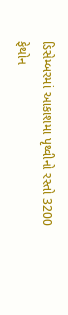ડિસેમ્બરમાં આકાશમા પૃથ્વીનો રસ્તો 3200 ફેથોન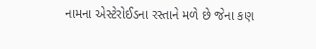નામના એસ્ટેરોઈડના રસ્તાને મળે છે જેના કણ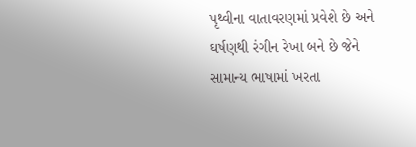પૃથ્વીના વાતાવરણમાં પ્રવેશે છે અને ઘર્ષણથી રંગીન રેખા બને છે જેને સામાન્ય ભાષામાં ખરતા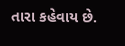તારા કહેવાય છે.